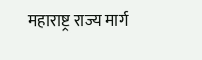महाराष्ट्र राज्य मार्ग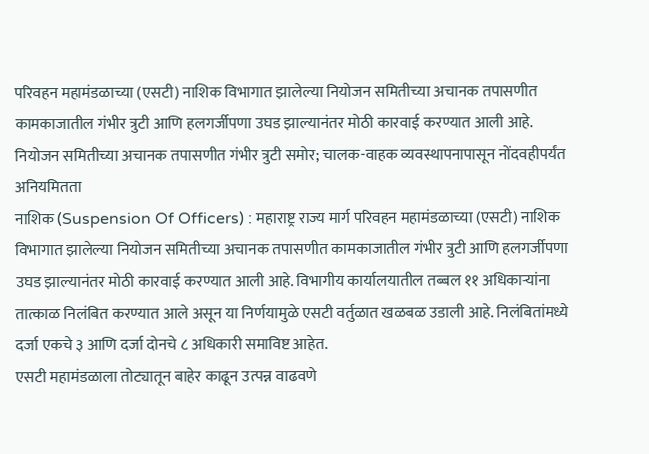परिवहन महामंडळाच्या (एसटी) नाशिक विभागात झालेल्या नियोजन समितीच्या अचानक तपासणीत कामकाजातील गंभीर त्रुटी आणि हलगर्जीपणा उघड झाल्यानंतर मोठी कारवाई करण्यात आली आहे.
नियोजन समितीच्या अचानक तपासणीत गंभीर त्रुटी समोर; चालक-वाहक व्यवस्थापनापासून नोंदवहीपर्यंत अनियमितता
नाशिक (Suspension Of Officers) : महाराष्ट्र राज्य मार्ग परिवहन महामंडळाच्या (एसटी) नाशिक विभागात झालेल्या नियोजन समितीच्या अचानक तपासणीत कामकाजातील गंभीर त्रुटी आणि हलगर्जीपणा उघड झाल्यानंतर मोठी कारवाई करण्यात आली आहे. विभागीय कार्यालयातील तब्बल ११ अधिकाऱ्यांना तात्काळ निलंबित करण्यात आले असून या निर्णयामुळे एसटी वर्तुळात खळबळ उडाली आहे. निलंबितांमध्ये दर्जा एकचे ३ आणि दर्जा दोनचे ८ अधिकारी समाविष्ट आहेत.
एसटी महामंडळाला तोट्यातून बाहेर काढून उत्पन्न वाढवणे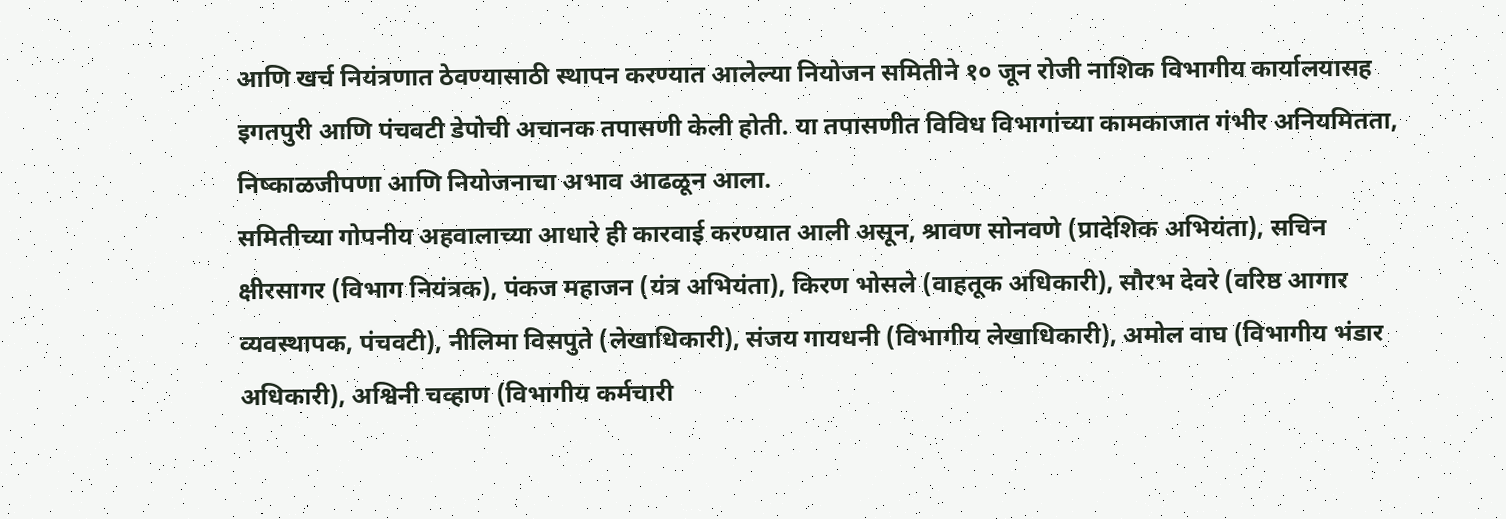आणि खर्च नियंत्रणात ठेवण्यासाठी स्थापन करण्यात आलेल्या नियोजन समितीने १० जून रोजी नाशिक विभागीय कार्यालयासह इगतपुरी आणि पंचवटी डेपोची अचानक तपासणी केली होती. या तपासणीत विविध विभागांच्या कामकाजात गंभीर अनियमितता, निष्काळजीपणा आणि नियोजनाचा अभाव आढळून आला.
समितीच्या गोपनीय अहवालाच्या आधारे ही कारवाई करण्यात आली असून, श्रावण सोनवणे (प्रादेशिक अभियंता), सचिन क्षीरसागर (विभाग नियंत्रक), पंकज महाजन (यंत्र अभियंता), किरण भोसले (वाहतूक अधिकारी), सौरभ देवरे (वरिष्ठ आगार व्यवस्थापक, पंचवटी), नीलिमा विसपुते (लेखाधिकारी), संजय गायधनी (विभागीय लेखाधिकारी), अमोल वाघ (विभागीय भंडार अधिकारी), अश्विनी चव्हाण (विभागीय कर्मचारी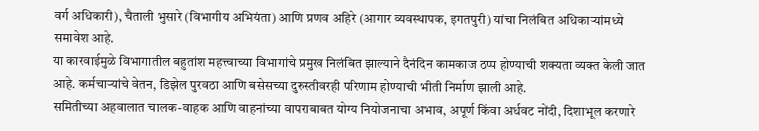वर्ग अधिकारी), चैताली भुसारे (विभागीय अभियंता) आणि प्रणव अहिरे (आगार व्यवस्थापक, इगतपुरी) यांचा निलंबित अधिकाऱ्यांमध्ये समावेश आहे.
या कारवाईमुळे विभागातील बहुतांश महत्त्वाच्या विभागांचे प्रमुख निलंबित झाल्याने दैनंदिन कामकाज ठप्प होण्याची शक्यता व्यक्त केली जात आहे. कर्मचाऱ्यांचे वेतन, डिझेल पुरवठा आणि बसेसच्या दुरुस्तीवरही परिणाम होण्याची भीती निर्माण झाली आहे.
समितीच्या अहवालात चालक-वाहक आणि वाहनांच्या वापराबाबत योग्य नियोजनाचा अभाव, अपूर्ण किंवा अर्धवट नोंदी, दिशाभूल करणारे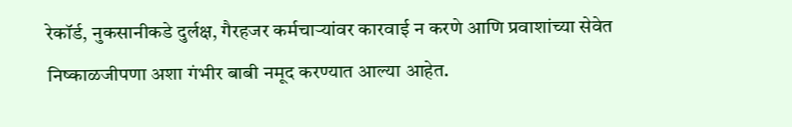रेकॉर्ड, नुकसानीकडे दुर्लक्ष, गैरहजर कर्मचाऱ्यांवर कारवाई न करणे आणि प्रवाशांच्या सेवेत निष्काळजीपणा अशा गंभीर बाबी नमूद करण्यात आल्या आहेत.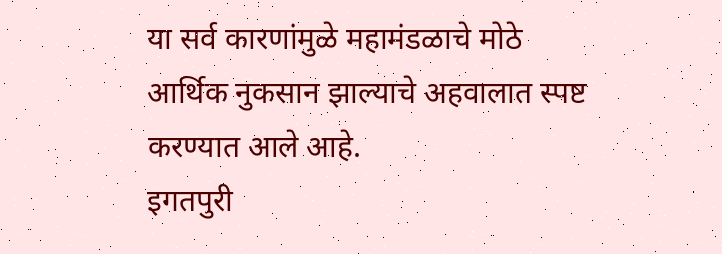या सर्व कारणांमुळे महामंडळाचे मोठे आर्थिक नुकसान झाल्याचे अहवालात स्पष्ट करण्यात आले आहे.
इगतपुरी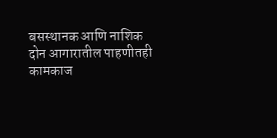बसस्थानक आणि नाशिक दोन आगारातील पाहणीतही कामकाज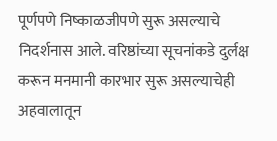पूर्णपणे निष्काळजीपणे सुरू असल्याचे निदर्शनास आले. वरिष्ठांच्या सूचनांकडे दुर्लक्ष करून मनमानी कारभार सुरू असल्याचेही अहवालातून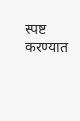स्पष्ट करण्यात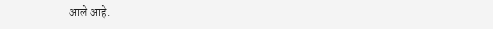आले आहे.